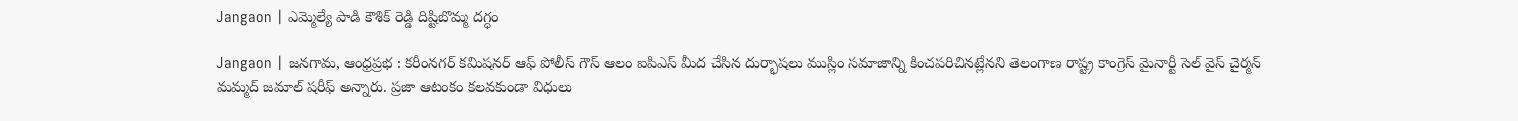Jangaon | ఎమ్మెల్యే పాడి కౌశిక్ రెడ్డి దిష్టిబొమ్మ దగ్ధం

Jangaon | జనగామ, ఆంధ్రప్రభ : కరీంనగర్ కమిషనర్ ఆఫ్ పోలీస్ గౌస్ ఆలం ఐపిఎస్ మీద చేసిన దుర్భాషలు ముస్లిం సమాజాన్ని కించపరిచినట్లేనని తెలంగాణ రాష్ట్ర కాంగ్రెస్ మైనార్టీ సెల్ వైస్ చైర్మన్ మమ్మద్ జమాల్ షరీఫ్ అన్నారు. ప్రజా ఆటంకం కలవకుండా విధులు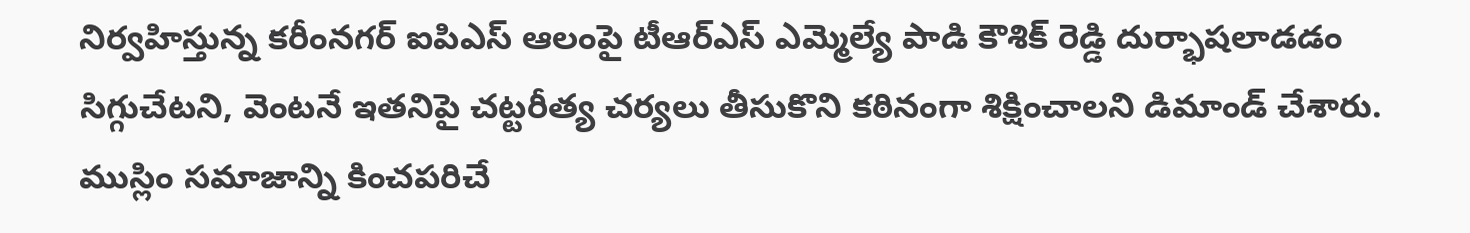నిర్వహిస్తున్న కరీంనగర్ ఐపిఎస్ ఆలంపై టీఆర్ఎస్ ఎమ్మెల్యే పాడి కౌశిక్ రెడ్డి దుర్భాషలాడడం సిగ్గుచేటని, వెంటనే ఇతనిపై చట్టరీత్య చర్యలు తీసుకొని కఠినంగా శిక్షించాలని డిమాండ్ చేశారు. ముస్లిం సమాజాన్ని కించపరిచే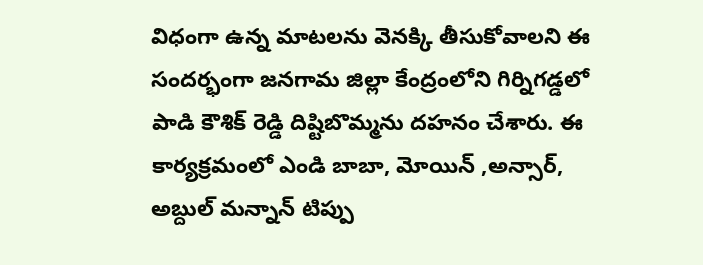విధంగా ఉన్న మాటలను వెనక్కి తీసుకోవాలని ఈ సందర్భంగా జనగామ జిల్లా కేంద్రంలోని గిర్నిగడ్డలో పాడి కౌశిక్ రెడ్డి దిష్టిబొమ్మను దహనం చేశారు. ఈ కార్యక్రమంలో ఎండి బాబా, మోయిన్ ,అన్సార్, అబ్దుల్ మన్నాన్ టిప్పు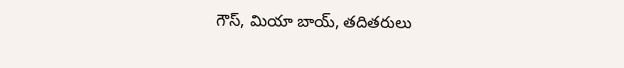గౌస్, మియా బాయ్, తదితరులు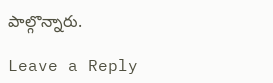పాల్గొన్నారు.

Leave a Reply